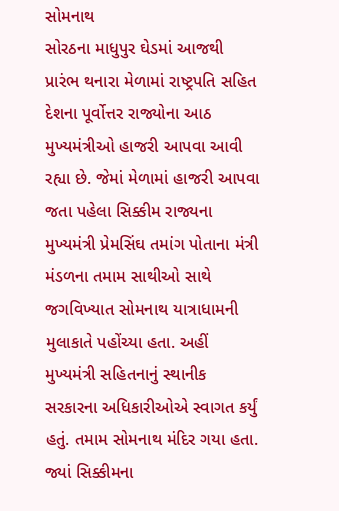સોમનાથ
સોરઠના માધુપુર ઘેડમાં આજથી પ્રારંભ થનારા મેળામાં રાષ્ટ્રપતિ સહિત દેશના પૂર્વોત્તર રાજ્યોના આઠ મુખ્યમંત્રીઓ હાજરી આપવા આવી રહ્યા છે. જેમાં મેળામાં હાજરી આપવા જતા પહેલા સિક્કીમ રાજ્યના મુખ્યમંત્રી પ્રેમસિંઘ તમાંગ પોતાના મંત્રી મંડળના તમામ સાથીઓ સાથે જગવિખ્યાત સોમનાથ યાત્રાધામની મુલાકાતે પહોંચ્યા હતા. અહીં મુખ્યમંત્રી સહિતનાનું સ્થાનીક સરકારના અધિકારીઓએ સ્વાગત કર્યું હતું. તમામ સોમનાથ મંદિર ગયા હતા. જ્યાં સિક્કીમના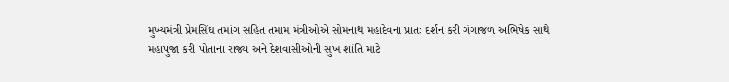મુખ્યમંત્રી પ્રેમસિંઘ તમાંગ સહિત તમામ મંત્રીઓએ સોમનાથ મહાદેવના પ્રાતઃ દર્શન કરી ગંગાજળ અભિષેક સાથે મહાપુજા કરી પોતાના રાજ્ય અને દેશવાસીઓની સુખ શાંતિ માટે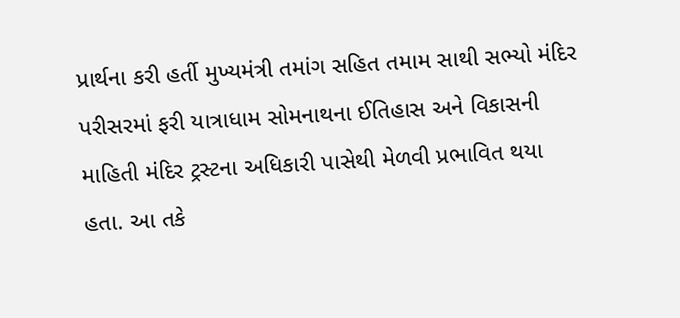પ્રાર્થના કરી હર્તી મુખ્યમંત્રી તમાંગ સહિત તમામ સાથી સભ્યો મંદિર પરીસરમાં ફરી યાત્રાધામ સોમનાથના ઈતિહાસ અને વિકાસની માહિતી મંદિર ટ્રસ્ટના અધિકારી પાસેથી મેળવી પ્રભાવિત થયા હતા. આ તકે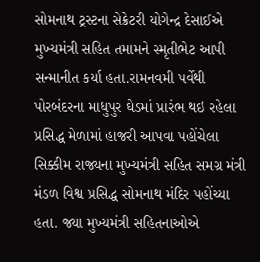સોમનાથ ટ્રસ્ટના સેક્રેટરી યોગેન્દ્ર દેસાઈએ મુખ્યમંત્રી સહિત તમામને સ્મૃતીભેટ આપી સન્માનીત કર્યા હતા.રામનવમી પર્વેથી પોરબંદરના માધુપુર ઘેડમાં પ્રારંભ થઇ રહેલા પ્રસિદ્ધ મેળામાં હાજરી આપવા પહોંચેલા સિક્કીમ રાજ્યના મુખ્યમંત્રી સહિત સમગ્ર મંત્રી મંડળ વિશ્વ પ્રસિદ્ધ સોમનાથ મંદિર પહોંચ્યા હતા. જ્યા મુખ્યમંત્રી સહિતનાઓએ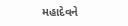મહાદેવને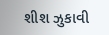શીશ ઝુકાવી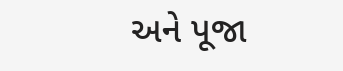અને પૂજા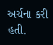અર્ચના કરી હતી.